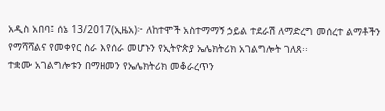አዲስ አበባ፤ ሰኔ 13/2017(ኢዜአ)፦ ለከተሞች አስተማማኝ ኃይል ተደራሽ ለማድረግ መሰረተ ልማቶችን የማሻሻልና የመቀየር ስራ እየሰራ መሆኑን የኢትዮጵያ ኤሌክትሪክ አገልግሎት ገለጸ፡፡
ተቋሙ አገልግሎቱን በማዘመን የኤሌክትሪክ መቆራረጥን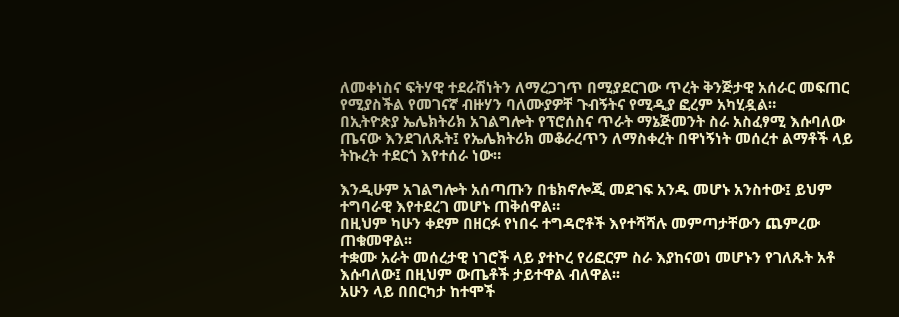ለመቀነስና ፍትሃዊ ተደራሽነትን ለማረጋገጥ በሚያደርገው ጥረት ቅንጅታዊ አሰራር መፍጠር የሚያስችል የመገናኛ ብዙሃን ባለሙያዎቸ ጉብኝትና የሚዲያ ፎረም አካሂዷል።
በኢትዮጵያ ኤሌክትሪክ አገልግሎት የፕሮሰስና ጥራት ማኔጅመንት ስራ አስፈፃሚ እሱባለው ጤናው እንደገለጹት፤ የኤሌክትሪክ መቆራረጥን ለማስቀረት በዋነኝነት መሰረተ ልማቶች ላይ ትኩረት ተደርጎ እየተሰራ ነው።

እንዲሁም አገልግሎት አሰጣጡን በቴክኖሎጂ መደገፍ አንዱ መሆኑ አንስተው፤ ይህም ተግባራዊ እየተደረገ መሆኑ ጠቅሰዋል።
በዚህም ካሁን ቀደም በዘርፉ የነበሩ ተግዳሮቶች እየተሻሻሉ መምጣታቸውን ጨምረው ጠቁመዋል፡፡
ተቋሙ አራት መሰረታዊ ነገሮች ላይ ያተኮረ የሪፎርም ስራ እያከናወነ መሆኑን የገለጹት አቶ እሱባለው፤ በዚህም ውጤቶች ታይተዋል ብለዋል፡፡
አሁን ላይ በበርካታ ከተሞች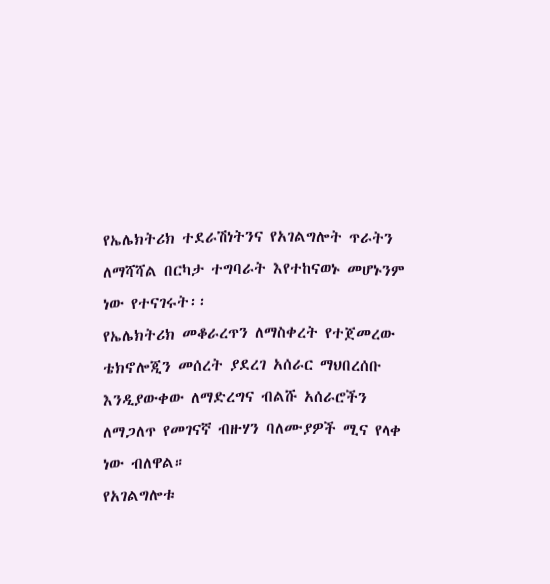የኤሌክትሪክ ተደራሽነትንና የአገልግሎት ጥራትን ለማሻሻል በርካታ ተግባራት እየተከናወኑ መሆኑንም ነው የተናገሩት፡፡
የኤሌክትሪክ መቆራረጥን ለማስቀረት የተጀመረው ቴክኖሎጂን መሰረት ያደረገ አሰራር ማህበረሰቡ እንዲያውቀው ለማድረግና ብልሹ አሰራሮችን ለማጋለጥ የመገናኛ ብዙሃን ባለሙያዎች ሚና የላቀ ነው ብለዋል።
የአገልግሎቱ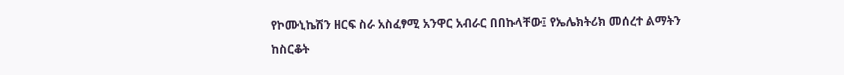የኮሙኒኬሽን ዘርፍ ስራ አስፈፃሚ አንዋር አብራር በበኩላቸው፤ የኤሌክትሪክ መሰረተ ልማትን ከስርቆት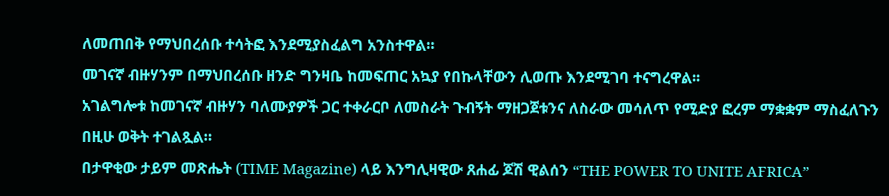ለመጠበቅ የማህበረሰቡ ተሳትፎ እንደሚያስፈልግ አንስተዋል።
መገናኛ ብዙሃንም በማህበረሰቡ ዘንድ ግንዛቤ ከመፍጠር አኳያ የበኩላቸውን ሊወጡ እንደሚገባ ተናግረዋል፡፡
አገልግሎቱ ከመገናኛ ብዙሃን ባለሙያዎች ጋር ተቀራርቦ ለመስራት ጉብኝት ማዘጋጀቱንና ለስራው መሳለጥ የሚድያ ፎረም ማቋቋም ማስፈለጉን በዚሁ ወቅት ተገልጿል።
በታዋቂው ታይም መጽሔት (TIME Magazine) ላይ እንግሊዛዊው ጸሐፊ ጆሽ ዊልሰን “THE POWER TO UNITE AFRICA”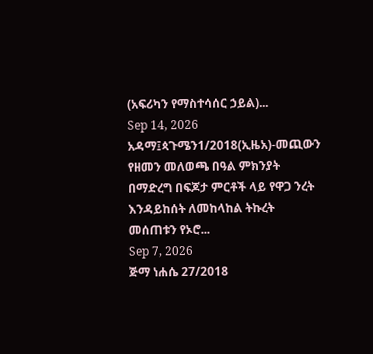(አፍሪካን የማስተሳሰር ኃይል)...
Sep 14, 2026
አዳማ፤ጳጉሜን1/2018(ኢዜአ)-መጪውን የዘመን መለወጫ በዓል ምክንያት በማድረግ በፍጆታ ምርቶች ላይ የዋጋ ንረት እንዳይከሰት ለመከላከል ትኩረት መሰጠቱን የኦሮ...
Sep 7, 2026
ጅማ ነሐሴ 27/2018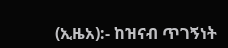(ኢዜአ):- ከዝናብ ጥገኝነት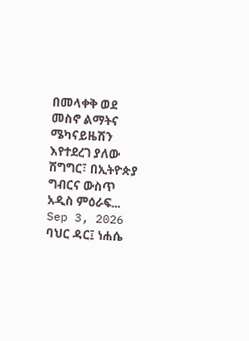በመላቀቅ ወደ መስኖ ልማትና ሜካናይዜሽን እየተደረገ ያለው ሽግግር፣ በኢትዮጵያ ግብርና ውስጥ አዲስ ምዕራፍ...
Sep 3, 2026
ባህር ዳር፤ ነሐሴ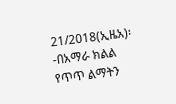21/2018(ኢዜአ)፡-በአማራ ክልል የጥጥ ልማትን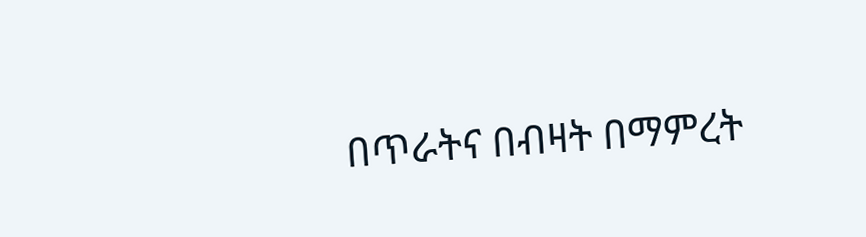በጥራትና በብዛት በማምረት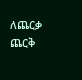ለጨርቃ ጨርቅ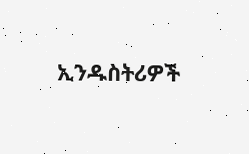ኢንዱስትሪዎች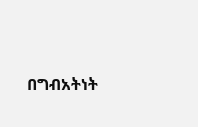በግብአትነት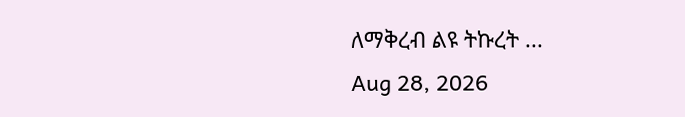ለማቅረብ ልዩ ትኩረት ...
Aug 28, 2026